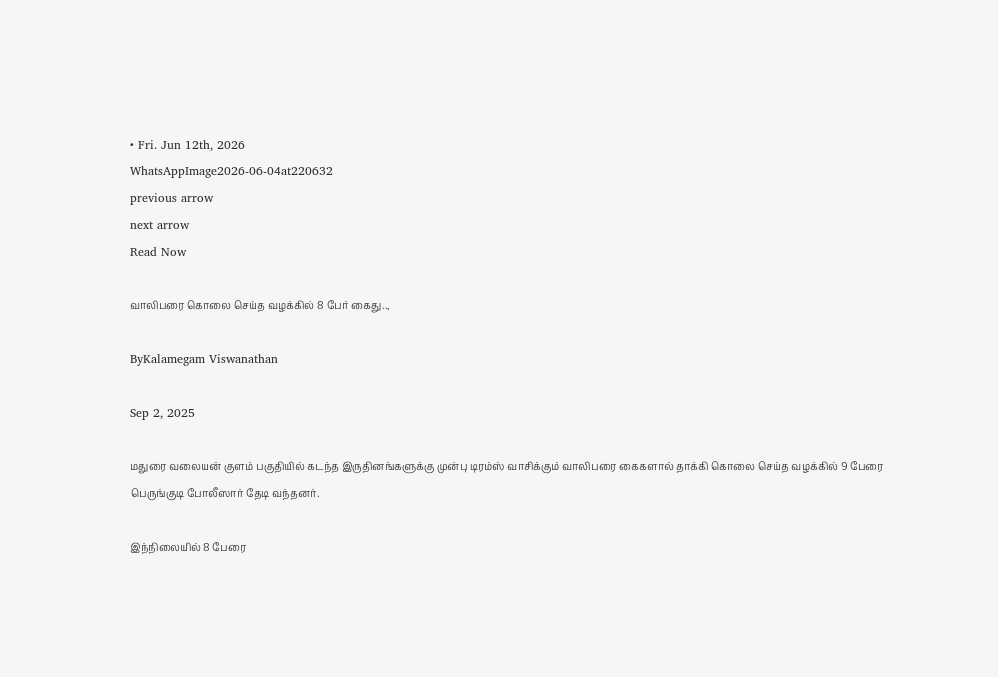• Fri. Jun 12th, 2026
WhatsAppImage2026-06-04at220632
previous arrow
next arrow
Read Now

வாலிபரை கொலை செய்த வழக்கில் 8 பேர் கைது..,

ByKalamegam Viswanathan

Sep 2, 2025

மதுரை வலையன் குளம் பகுதியில் கடந்த இருதினங்களுக்கு முன்பு டிரம்ஸ் வாசிக்கும் வாலிபரை கைகளால் தாக்கி கொலை செய்த வழக்கில் 9 பேரை பெருங்குடி போலீஸார் தேடி வந்தனர்.

இந்நிலையில் 8 பேரை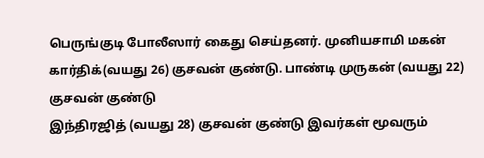பெருங்குடி போலீஸார் கைது செய்தனர். முனியசாமி மகன் கார்திக்(வயது 26) குசவன் குண்டு. பாண்டி முருகன் (வயது 22) குசவன் குண்டு
இந்திரஜித் (வயது 28) குசவன் குண்டு இவர்கள் மூவரும்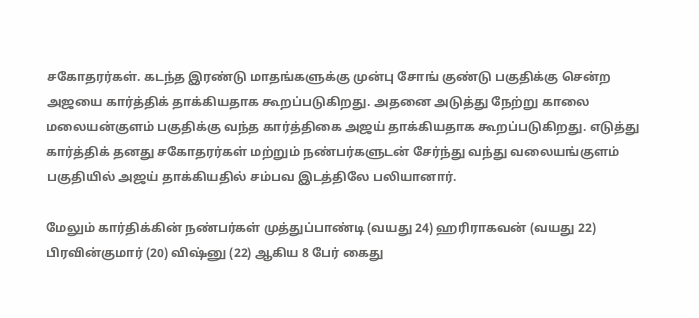சகோதரர்கள். கடந்த இரண்டு மாதங்களுக்கு முன்பு சோங் குண்டு பகுதிக்கு சென்ற அஜயை கார்த்திக் தாக்கியதாக கூறப்படுகிறது. அதனை அடுத்து நேற்று காலை மலையன்குளம் பகுதிக்கு வந்த கார்த்திகை அஜய் தாக்கியதாக கூறப்படுகிறது. எடுத்து கார்த்திக் தனது சகோதரர்கள் மற்றும் நண்பர்களுடன் சேர்ந்து வந்து வலையங்குளம் பகுதியில் அஜய் தாக்கியதில் சம்பவ இடத்திலே பலியானார்.

மேலும் கார்திக்கின் நண்பர்கள் முத்துப்பாண்டி (வயது 24) ஹரிராகவன் (வயது 22)
பிரவின்குமார் (20) விஷ்னு (22) ஆகிய 8 பேர் கைது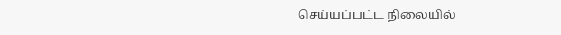செய்யப்பட்ட நிலையில்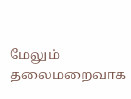மேலும் தலைமறைவாக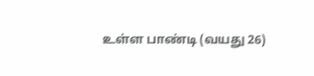உள்ள பாண்டி (வயது 26)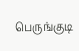பெருங்குடி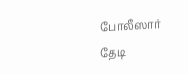போலீஸார் தேடி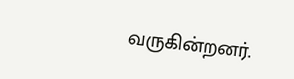வருகின்றனர்.